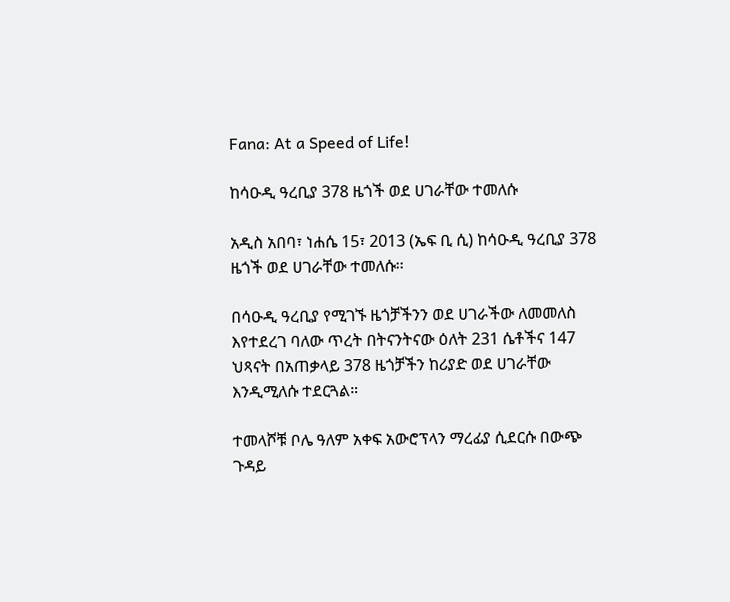Fana: At a Speed of Life!

ከሳዑዲ ዓረቢያ 378 ዜጎች ወደ ሀገራቸው ተመለሱ

አዲስ አበባ፣ ነሐሴ 15፣ 2013 (ኤፍ ቢ ሲ) ከሳዑዲ ዓረቢያ 378 ዜጎች ወደ ሀገራቸው ተመለሱ፡፡

በሳዑዲ ዓረቢያ የሚገኙ ዜጎቻችንን ወደ ሀገራችው ለመመለስ እየተደረገ ባለው ጥረት በትናንትናው ዕለት 231 ሴቶችና 147 ህጻናት በአጠቃላይ 378 ዜጎቻችን ከሪያድ ወደ ሀገራቸው እንዲሚለሱ ተደርጓል።

ተመላሾቹ ቦሌ ዓለም አቀፍ አውሮፕላን ማረፊያ ሲደርሱ በውጭ ጉዳይ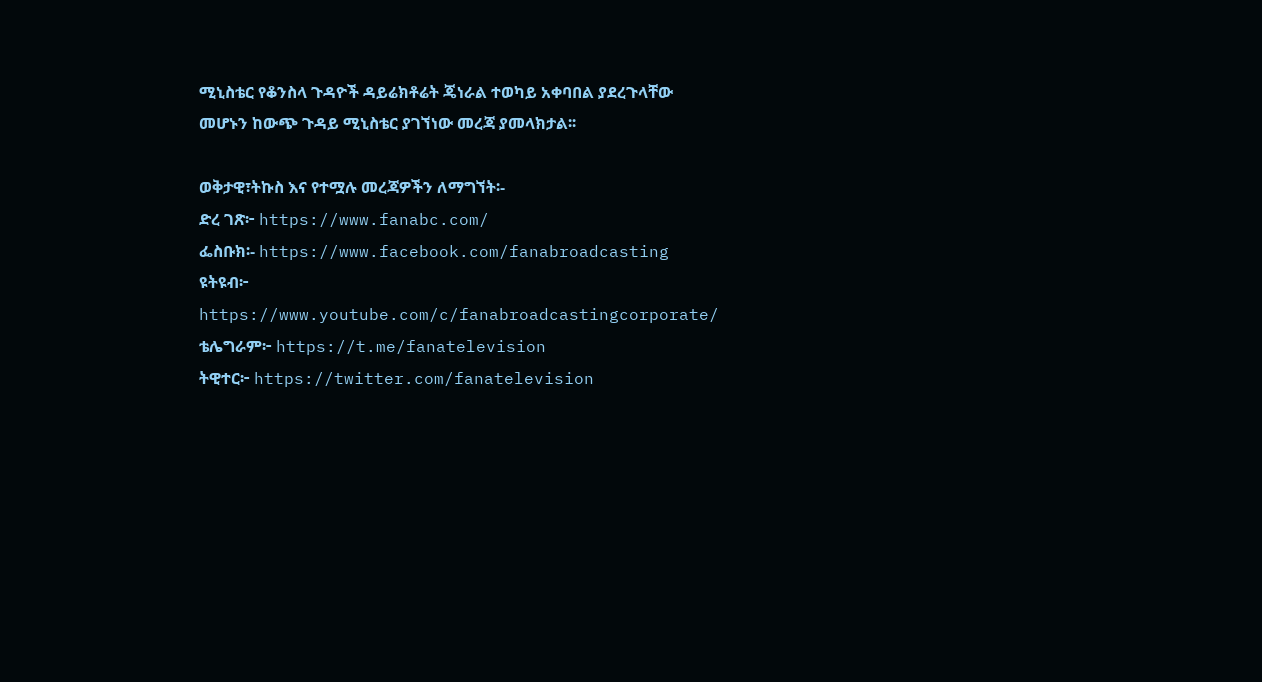ሚኒስቴር የቆንስላ ጉዳዮች ዳይሬክቶሬት ጄነራል ተወካይ አቀባበል ያደረጉላቸው መሆኑን ከውጭ ጉዳይ ሚኒስቴር ያገኘነው መረጃ ያመላክታል፡፡

ወቅታዊ፣ትኩስ እና የተሟሉ መረጃዎችን ለማግኘት፡-
ድረ ገጽ፦ https://www.fanabc.com/
ፌስቡክ፡- https://www.facebook.com/fanabroadcasting
ዩትዩብ፦ https://www.youtube.com/c/fanabroadcastingcorporate/
ቴሌግራም፦ https://t.me/fanatelevision
ትዊተር፦ https://twitter.com/fanatelevision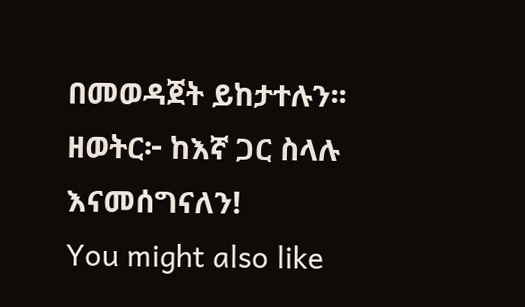በመወዳጀት ይከታተሉን፡፡
ዘወትር፦ ከእኛ ጋር ስላሉ እናመሰግናለን!
You might also like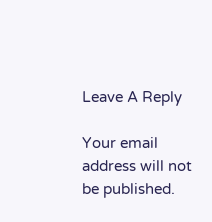Leave A Reply

Your email address will not be published.